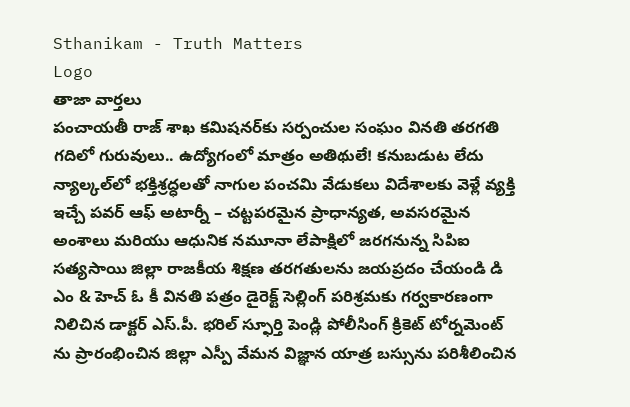Sthanikam - Truth Matters
Logo
తాజా వార్తలు
పంచాయతీ రాజ్ శాఖ కమిషనర్‌కు సర్పంచుల సంఘం వినతి తరగతి గదిలో గురువులు.. ఉద్యోగంలో మాత్రం అతిథులే! కనుబడుట లేదు న్యాల్కల్‌లో భక్తిశ్రద్ధలతో నాగుల పంచమి వేడుకలు విదేశాలకు వెళ్లే వ్యక్తి ఇచ్చే పవర్ ఆఫ్ అటార్నీ – చట్టపరమైన ప్రాధాన్యత, అవసరమైన అంశాలు మరియు ఆధునిక నమూనా లేపాక్షిలో జరగనున్న సిపిఐ సత్యసాయి జిల్లా రాజకీయ శిక్షణ తరగతులను జయప్రదం చేయండి డి ఎం & హెచ్ ఓ కీ వినతి పత్రం డైరెక్ట్ సెల్లింగ్ పరిశ్రమకు గర్వకారణంగా నిలిచిన డాక్టర్ ఎస్.పీ. భరిల్ స్ఫూర్తి పెండ్లి పోలీసింగ్ క్రికెట్ టోర్నమెంట్ ను ప్రారంభించిన జిల్లా ఎస్పీ వేమన విజ్ఞాన యాత్ర బస్సును పరిశీలించిన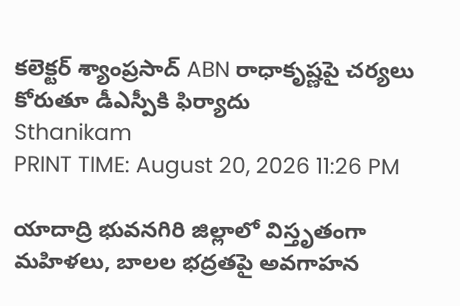కలెక్టర్ శ్యాంప్రసాద్ ABN రాధాకృష్ణపై చర్యలు కోరుతూ డీఎస్పీకి ఫిర్యాదు
Sthanikam
PRINT TIME: August 20, 2026 11:26 PM

యాదాద్రి భువనగిరి జిల్లాలో విస్తృతంగా మహిళలు, బాలల భద్రతపై అవగాహన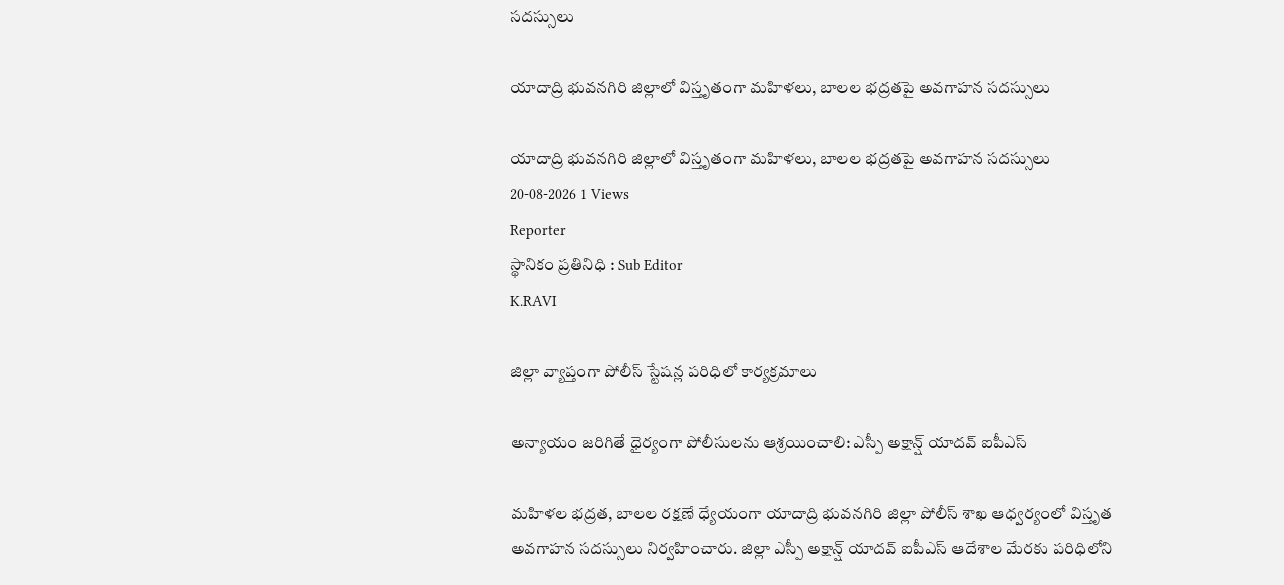సదస్సులు

యాదాద్రి భువనగిరి జిల్లాలో విస్తృతంగా మహిళలు, బాలల భద్రతపై అవగాహన సదస్సులు

యాదాద్రి భువనగిరి జిల్లాలో విస్తృతంగా మహిళలు, బాలల భద్రతపై అవగాహన సదస్సులు
20-08-2026 1 Views
Reporter
స్థానికం ప్రతినిధి : Sub Editor
K.RAVI

జిల్లా వ్యాప్తంగా పోలీస్ స్టేషన్ల పరిధిలో కార్యక్రమాలు

అన్యాయం జరిగితే ధైర్యంగా పోలీసులను ఆశ్రయించాలి: ఎస్పీ అక్షాన్ష్ యాదవ్ ఐపీఎస్

మహిళల భద్రత, బాలల రక్షణే ధ్యేయంగా యాదాద్రి భువనగిరి జిల్లా పోలీస్ శాఖ ఆధ్వర్యంలో విస్తృత అవగాహన సదస్సులు నిర్వహించారు. జిల్లా ఎస్పీ అక్షాన్ష్ యాదవ్ ఐపీఎస్ ఆదేశాల మేరకు పరిధిలోని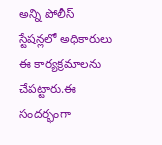అన్ని పోలీస్ స్టేషన్లలో అధికారులు ఈ కార్యక్రమాలను చేపట్టారు.ఈ సందర్భంగా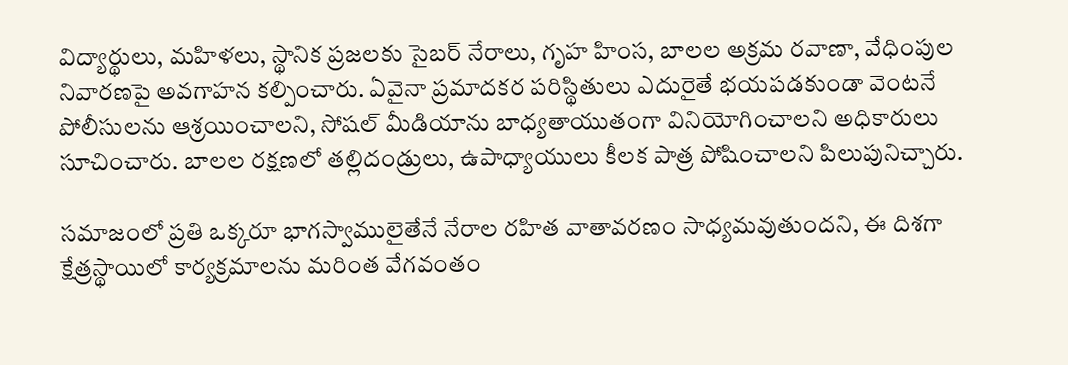విద్యార్థులు, మహిళలు, స్థానిక ప్రజలకు సైబర్ నేరాలు, గృహ హింస, బాలల అక్రమ రవాణా, వేధింపుల నివారణపై అవగాహన కల్పించారు. ఏవైనా ప్రమాదకర పరిస్థితులు ఎదురైతే భయపడకుండా వెంటనే పోలీసులను ఆశ్రయించాలని, సోషల్ మీడియాను బాధ్యతాయుతంగా వినియోగించాలని అధికారులు సూచించారు. బాలల రక్షణలో తల్లిదండ్రులు, ఉపాధ్యాయులు కీలక పాత్ర పోషించాలని పిలుపునిచ్చారు.

సమాజంలో ప్రతి ఒక్కరూ భాగస్వాములైతేనే నేరాల రహిత వాతావరణం సాధ్యమవుతుందని, ఈ దిశగా క్షేత్రస్థాయిలో కార్యక్రమాలను మరింత వేగవంతం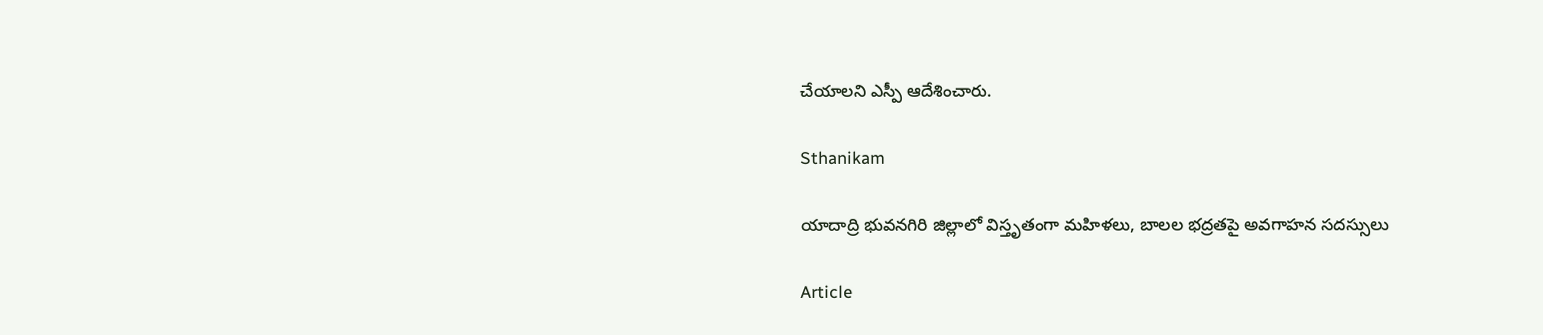చేయాలని ఎస్పీ ఆదేశించారు.

Sthanikam

యాదాద్రి భువనగిరి జిల్లాలో విస్తృతంగా మహిళలు, బాలల భద్రతపై అవగాహన సదస్సులు

Article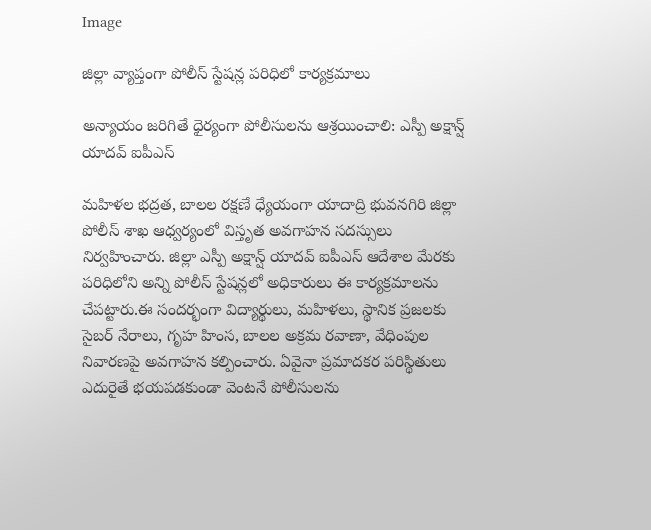Image

జిల్లా వ్యాప్తంగా పోలీస్ స్టేషన్ల పరిధిలో కార్యక్రమాలు

అన్యాయం జరిగితే ధైర్యంగా పోలీసులను ఆశ్రయించాలి: ఎస్పీ అక్షాన్ష్ యాదవ్ ఐపీఎస్

మహిళల భద్రత, బాలల రక్షణే ధ్యేయంగా యాదాద్రి భువనగిరి జిల్లా పోలీస్ శాఖ ఆధ్వర్యంలో విస్తృత అవగాహన సదస్సులు నిర్వహించారు. జిల్లా ఎస్పీ అక్షాన్ష్ యాదవ్ ఐపీఎస్ ఆదేశాల మేరకు పరిధిలోని అన్ని పోలీస్ స్టేషన్లలో అధికారులు ఈ కార్యక్రమాలను చేపట్టారు.ఈ సందర్భంగా విద్యార్థులు, మహిళలు, స్థానిక ప్రజలకు సైబర్ నేరాలు, గృహ హింస, బాలల అక్రమ రవాణా, వేధింపుల నివారణపై అవగాహన కల్పించారు. ఏవైనా ప్రమాదకర పరిస్థితులు ఎదురైతే భయపడకుండా వెంటనే పోలీసులను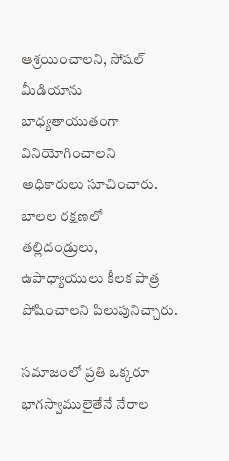ఆశ్రయించాలని, సోషల్ మీడియాను బాధ్యతాయుతంగా వినియోగించాలని అధికారులు సూచించారు. బాలల రక్షణలో తల్లిదండ్రులు, ఉపాధ్యాయులు కీలక పాత్ర పోషించాలని పిలుపునిచ్చారు.

సమాజంలో ప్రతి ఒక్కరూ భాగస్వాములైతేనే నేరాల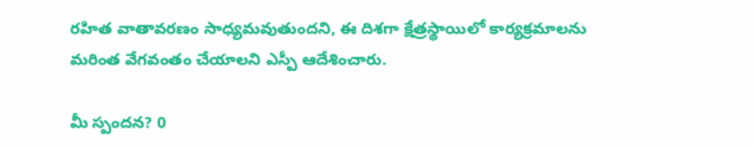రహిత వాతావరణం సాధ్యమవుతుందని, ఈ దిశగా క్షేత్రస్థాయిలో కార్యక్రమాలను మరింత వేగవంతం చేయాలని ఎస్పీ ఆదేశించారు.

మీ స్పందన? 0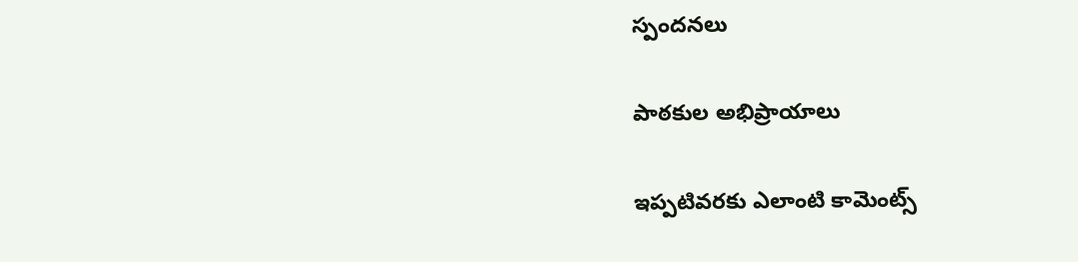స్పందనలు

పాఠకుల అభిప్రాయాలు

ఇప్పటివరకు ఎలాంటి కామెంట్స్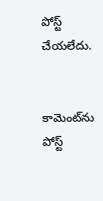పోస్ట్ చేయలేదు.


కామెంట్‌ను పోస్ట్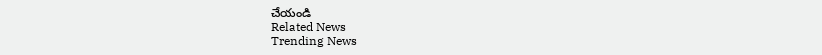చేయండి
Related News
Trending News